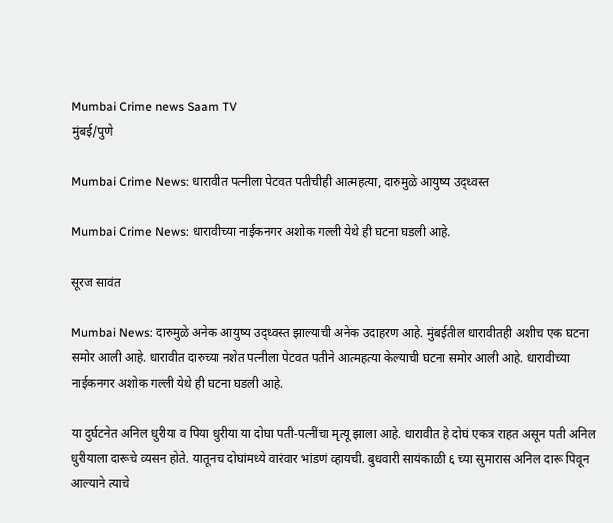Mumbai Crime news Saam TV
मुंबई/पुणे

Mumbai Crime News: धारावीत पत्नीला पेटवत पतीचीही आत्महत्या, दारुमुळे आयुष्य उद्ध्वस्त

Mumbai Crime News: धारावीच्या नाईकनगर अशोक गल्ली येथे ही घटना घडली आहे.

सूरज सावंत

Mumbai News: दारुमुळे अनेक आयुष्य उद्ध्वस्त झाल्याची अनेक उदाहरण आहे. मुंबईतील धारावीतही अशीच एक घटना समोर आली आहे. धारावीत दारुच्या नशेत पत्नीला पेटवत पतीने आत्महत्या केल्याची घटना समोर आली आहे. धारावीच्या नाईकनगर अशोक गल्ली येथे ही घटना घडली आहे.

या दुर्घटनेत अनिल धुरीया व पिया धुरीया या दोघा पती-पत्नींचा मृत्यू झाला आहे. धारावीत हे दोघं एकत्र राहत असून पती अनिल धुरीयाला दारूचे व्यसन होते. यातूनच दोघांमध्ये वारंवार भांडणं व्हायची. बुधवारी सायंकाळी ६ च्या सुमारास अनिल दारू पिवून आल्याने त्याचे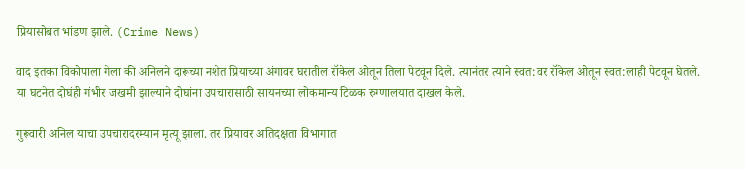प्रियासोबत भांडण झाले. (Crime News)

वाद इतका विकोपाला गेला की अनिलने दारूच्या नशेत प्रियाच्या अंगावर घरातील रॉकेल ओतून तिला पेटवून दिले. त्यानंतर त्याने स्वत:वर रॉकेल ओतून स्वत:लाही पेटवून घेतले. या घटनेत दोघंही गंभीर जखमी झाल्याने दोघांना उपचारासाठी सायनच्या लोकमान्य टिळक रुग्णालयात दाखल केले.

गुरूवारी अनिल याचा उपचारादरम्यान मृत्यू झाला. तर प्रियावर अतिदक्षता विभागात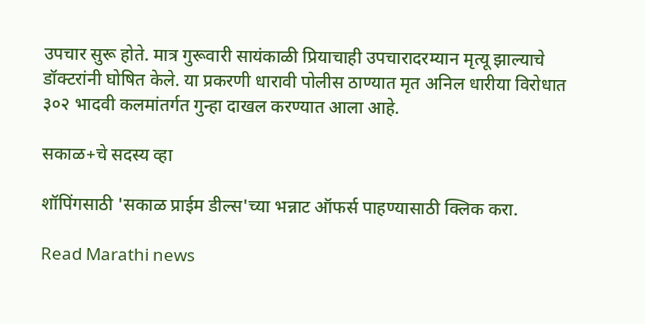उपचार सुरू होते. मात्र गुरूवारी सायंकाळी प्रियाचाही उपचारादरम्यान मृत्यू झाल्याचे डॉक्टरांनी घोषित केले. या प्रकरणी धारावी पोलीस ठाण्यात मृत अनिल धारीया विरोधात ३०२ भादवी कलमांतर्गत गुन्हा दाखल करण्यात आला आहे.

सकाळ+चे सदस्य व्हा

शॉपिंगसाठी 'सकाळ प्राईम डील्स'च्या भन्नाट ऑफर्स पाहण्यासाठी क्लिक करा.

Read Marathi news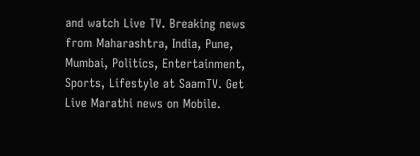and watch Live TV. Breaking news from Maharashtra, India, Pune, Mumbai, Politics, Entertainment, Sports, Lifestyle at SaamTV. Get Live Marathi news on Mobile.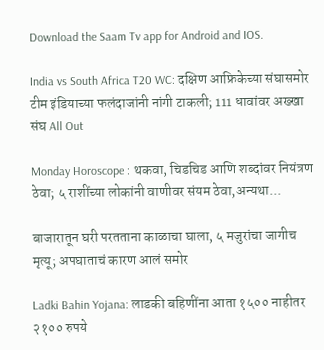Download the Saam Tv app for Android and IOS.

India vs South Africa T20 WC: दक्षिण आफ्रिकेच्या संघासमोर टीम इंडियाच्या फलंदाजांनी नांगी टाकली; 111 धावांवर अख्खा संघ All Out

Monday Horoscope : थकवा, चिडचिड आणि शब्दांवर नियंत्रण ठेवा; ५ राशींच्या लोकांनी वाणीवर संयम ठेवा,अन्यथा...

बाजारातून घरी परतताना काळाचा घाला, ५ मजुरांचा जागीच मृत्यू; अपघाताचं कारण आलं समोर

Ladki Bahin Yojana: लाडकी बहिणींना आता १५०० नाहीतर २१०० रुपये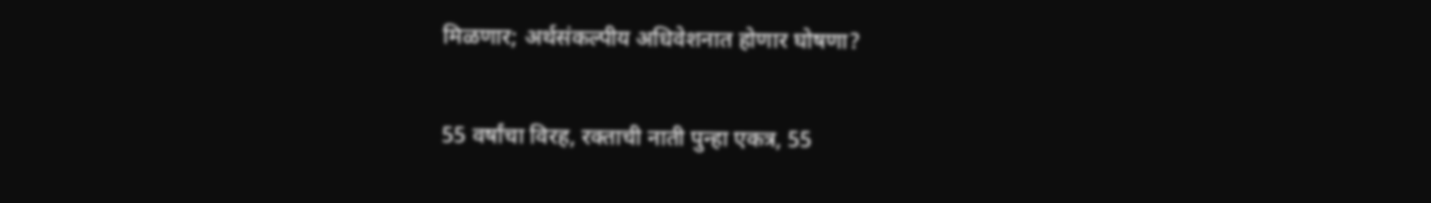मिळणार; अर्थसंकल्पीय अधिवेशनात होणार घोषणा?

55 वर्षांचा विरह, रक्ताची नाती पुन्हा एकत्र, 55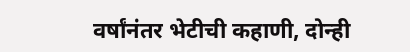वर्षांनंतर भेटीची कहाणी, दोन्ही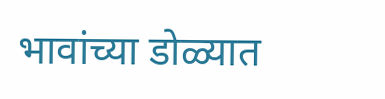भावांच्या डोळ्यात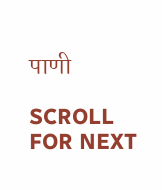पाणी

SCROLL FOR NEXT